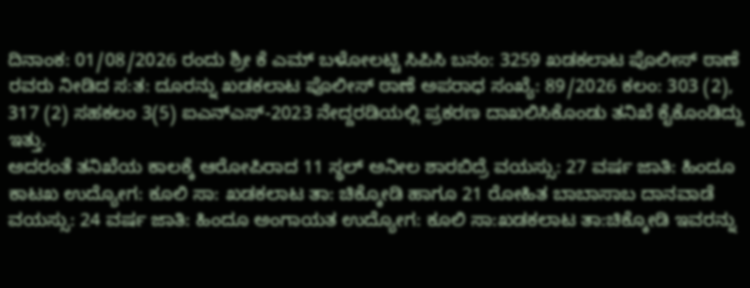ದಿನಾಂಕ: 01/08/2026 ರಂದು ಶ್ರೀ ಕೆ ಎಮ್ ಬಳೋಲಟ್ಟಿ ಸಿಪಿಸಿ ಬನಂ: 3259 ಖಡಕಲಾಟ ಪೊಲೀಸ್ ಠಾಣೆ ರವರು ನೀಡಿದ ಸ:ತ: ದೂರನ್ನು ಖಡಕಲಾಟ ಪೊಲೀಸ್ ಠಾಣೆ ಅಪರಾಧ ಸಂಖ್ಯೆ: 89/2026 ಕಲಂ: 303 (2), 317 (2) ಸಹಕಲಂ 3(5) ಐಎನ್ಎಸ್-2023 ನೇದ್ದರಡಿಯಲ್ಲಿ ಪ್ರಕರಣ ದಾಖಲಿಸಿಕೊಂಡು ತನಿಖೆ ಕೈಕೊಂಡಿದ್ದು ಇತ್ತು.
ಅದರಂತೆ ತನಿಖೆಯ ಕಾಲಕ್ಕೆ ಆರೋಪಿರಾದ 11 ಸ್ಥಲ್ ಅನೀಲ ಶಾರಬಿದ್ರೆ ವಯಸ್ಸು: 27 ವರ್ಷ ಜಾತಿ: ಹಿಂದೂ ಕಾಟಖ ಉದ್ಯೋಗ: ಕೂಲಿ ಸಾ: ಖಡಕಲಾಟ ತಾ: ಚಿಕ್ಕೋಡಿ ಹಾಗೂ 21 ರೋಹಿತ ಬಾಬಾಸಾಬ ದಾನವಾಡೆ ವಯಸ್ಸು: 24 ವರ್ಷ ಜಾತಿ: ಹಿಂದೂ ಅಂಗಾಯತ ಉದ್ಯೋಗ: ಕೂಲಿ ಸಾ:ಖಡಕಲಾಟ ತಾ:ಚಿಕ್ಕೋಡಿ ಇವರನ್ನು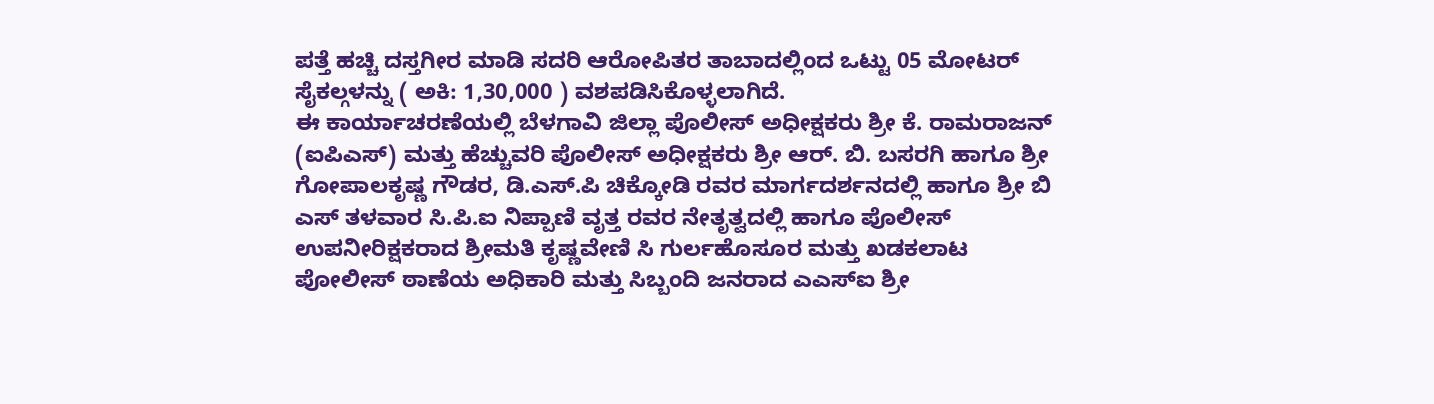ಪತ್ತೆ ಹಚ್ಚಿ ದಸ್ತಗೀರ ಮಾಡಿ ಸದರಿ ಆರೋಪಿತರ ತಾಬಾದಲ್ಲಿಂದ ಒಟ್ಟು 05 ಮೋಟರ್ ಸೈಕಲ್ಗಳನ್ನು ( ಅಕಿ: 1,30,000 ) ವಶಪಡಿಸಿಕೊಳ್ಳಲಾಗಿದೆ.
ಈ ಕಾರ್ಯಾಚರಣೆಯಲ್ಲಿ ಬೆಳಗಾವಿ ಜಿಲ್ಲಾ ಪೊಲೀಸ್ ಅಧೀಕ್ಷಕರು ಶ್ರೀ ಕೆ. ರಾಮರಾಜನ್ (ಐಪಿಎಸ್) ಮತ್ತು ಹೆಚ್ಚುವರಿ ಪೊಲೀಸ್ ಅಧೀಕ್ಷಕರು ಶ್ರೀ ಆರ್. ಬಿ. ಬಸರಗಿ ಹಾಗೂ ಶ್ರೀ ಗೋಪಾಲಕೃಷ್ಣ ಗೌಡರ, ಡಿ.ಎಸ್.ಪಿ ಚಿಕ್ಕೋಡಿ ರವರ ಮಾರ್ಗದರ್ಶನದಲ್ಲಿ ಹಾಗೂ ಶ್ರೀ ಬಿ ಎಸ್ ತಳವಾರ ಸಿ.ಪಿ.ಐ ನಿಪ್ಪಾಣಿ ವೃತ್ತ ರವರ ನೇತೃತ್ವದಲ್ಲಿ ಹಾಗೂ ಪೊಲೀಸ್ ಉಪನೀರಿಕ್ಷಕರಾದ ಶ್ರೀಮತಿ ಕೃಷ್ಣವೇಣಿ ಸಿ ಗುರ್ಲಹೊಸೂರ ಮತ್ತು ಖಡಕಲಾಟ ಪೋಲೀಸ್ ಠಾಣೆಯ ಅಧಿಕಾರಿ ಮತ್ತು ಸಿಬ್ಬಂದಿ ಜನರಾದ ಎಎಸ್ಐ ಶ್ರೀ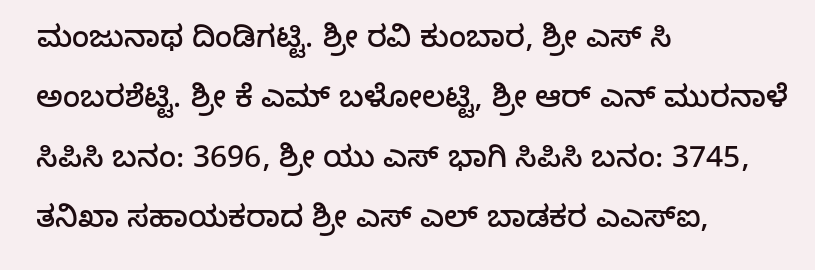ಮಂಜುನಾಥ ದಿಂಡಿಗಟ್ಟಿ. ಶ್ರೀ ರವಿ ಕುಂಬಾರ, ಶ್ರೀ ಎಸ್ ಸಿ ಅಂಬರಶೆಟ್ಟಿ. ಶ್ರೀ ಕೆ ಎಮ್ ಬಳೋಲಟ್ಟಿ, ಶ್ರೀ ಆರ್ ಎನ್ ಮುರನಾಳೆ ಸಿಪಿಸಿ ಬನಂ: 3696, ಶ್ರೀ ಯು ಎಸ್ ಭಾಗಿ ಸಿಪಿಸಿ ಬನಂ: 3745, ತನಿಖಾ ಸಹಾಯಕರಾದ ಶ್ರೀ ಎಸ್ ಎಲ್ ಬಾಡಕರ ಎಎಸ್ಐ,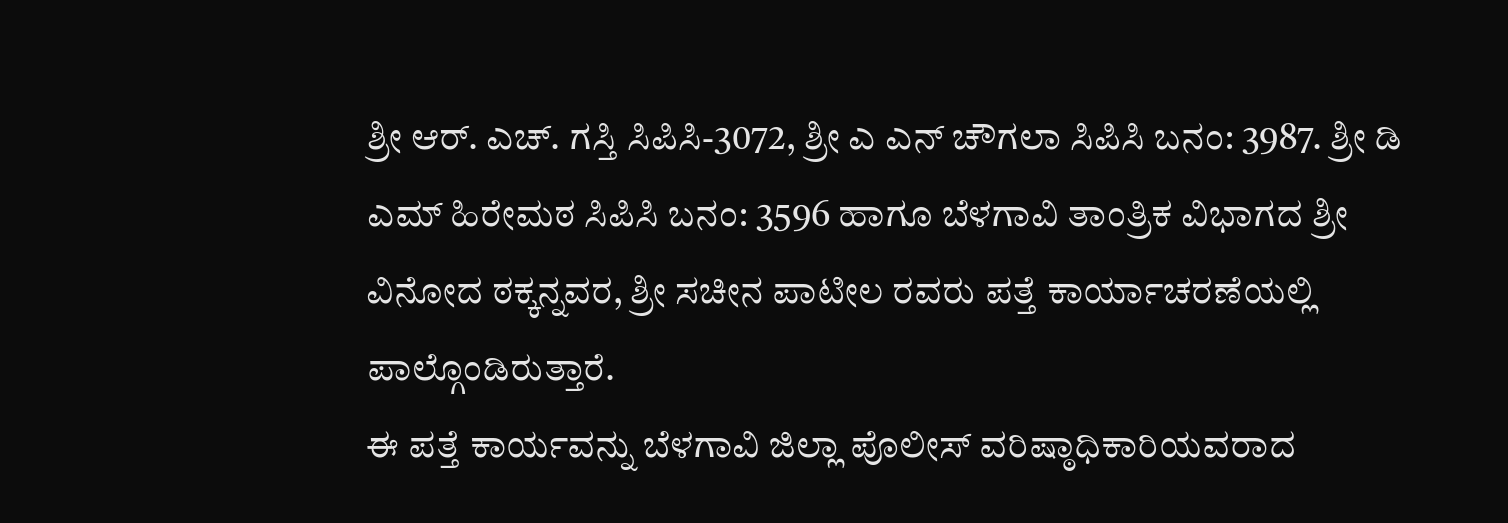ಶ್ರೀ ಆರ್. ಎಚ್. ಗಸ್ತಿ ಸಿಪಿಸಿ-3072, ಶ್ರೀ ಎ ಎನ್ ಚೌಗಲಾ ಸಿಪಿಸಿ ಬನಂ: 3987. ಶ್ರೀ ಡಿ ಎಮ್ ಹಿರೇಮಠ ಸಿಪಿಸಿ ಬನಂ: 3596 ಹಾಗೂ ಬೆಳಗಾವಿ ತಾಂತ್ರಿಕ ವಿಭಾಗದ ಶ್ರೀ ವಿನೋದ ಠಕ್ಕನ್ನವರ, ಶ್ರೀ ಸಚೀನ ಪಾಟೀಲ ರವರು ಪತ್ತೆ ಕಾರ್ಯಾಚರಣೆಯಲ್ಲಿ ಪಾಲ್ಗೊಂಡಿರುತ್ತಾರೆ.
ಈ ಪತ್ತೆ ಕಾರ್ಯವನ್ನು ಬೆಳಗಾವಿ ಜಿಲ್ಲಾ ಪೊಲೀಸ್ ವರಿಷ್ಠಾಧಿಕಾರಿಯವರಾದ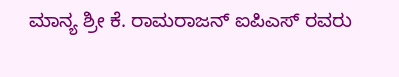ಮಾನ್ಯ ಶ್ರೀ ಕೆ. ರಾಮರಾಜನ್ ಐಪಿಎಸ್ ರವರು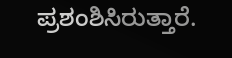ಪ್ರಶಂಶಿಸಿರುತ್ತಾರೆ.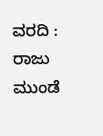ವರದಿ : ರಾಜು ಮುಂಡೆ